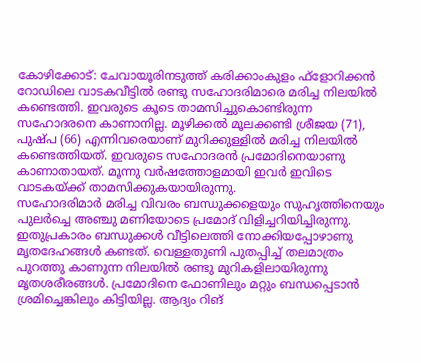കോഴിക്കോട്: ചേവായൂരിനടുത്ത് കരിക്കാംകുളം ഫ്ളോറിക്കൻ റോഡിലെ വാടകവീട്ടിൽ രണ്ടു സഹോദരിമാരെ മരിച്ച നിലയിൽ കണ്ടെത്തി. ഇവരുടെ കൂടെ താമസിച്ചുകൊണ്ടിരുന്ന സഹോദരനെ കാണാനില്ല. മൂഴിക്കൽ മൂലക്കണ്ടി ശ്രീജയ (71), പുഷ്പ (66) എന്നിവരെയാണ് മുറിക്കുള്ളിൽ മരിച്ച നിലയിൽ കണ്ടെത്തിയത്. ഇവരുടെ സഹോദരൻ പ്രമോദിനെയാണു കാണാതായത്. മൂന്നു വർഷത്തോളമായി ഇവർ ഇവിടെ വാടകയ്ക്ക് താമസിക്കുകയായിരുന്നു.
സഹോദരിമാർ മരിച്ച വിവരം ബന്ധുക്കളെയും സുഹൃത്തിനെയും പുലർച്ചെ അഞ്ചു മണിയോടെ പ്രമോദ് വിളിച്ചറിയിച്ചിരുന്നു. ഇതുപ്രകാരം ബന്ധുക്കൾ വീട്ടിലെത്തി നോക്കിയപ്പോഴാണു മൃതദേഹങ്ങൾ കണ്ടത്. വെള്ളതുണി പുതപ്പിച്ച് തലമാത്രം പുറത്തു കാണുന്ന നിലയിൽ രണ്ടു മുറികളിലായിരുന്നു മൃതശരീരങ്ങൾ. പ്രമോദിനെ ഫോണിലും മറ്റും ബന്ധപ്പെടാൻ ശ്രമിച്ചെങ്കിലും കിട്ടിയില്ല. ആദ്യം റിങ്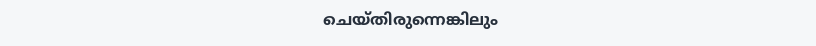ചെയ്തിരുന്നെങ്കിലും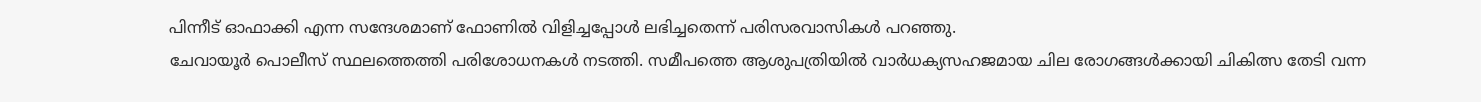പിന്നീട് ഓഫാക്കി എന്ന സന്ദേശമാണ് ഫോണിൽ വിളിച്ചപ്പോൾ ലഭിച്ചതെന്ന് പരിസരവാസികൾ പറഞ്ഞു.
ചേവായൂർ പൊലീസ് സ്ഥലത്തെത്തി പരിശോധനകൾ നടത്തി. സമീപത്തെ ആശുപത്രിയിൽ വാർധക്യസഹജമായ ചില രോഗങ്ങൾക്കായി ചികിത്സ തേടി വന്ന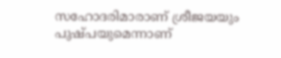സഹോദരിമാരാണ് ശ്രീജയയും പുഷ്പയുമെന്നാണ്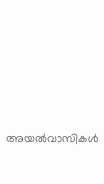അയൽവാസികൾ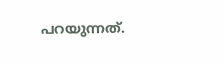പറയുന്നത്.